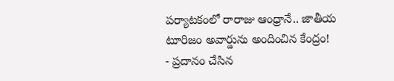పర్యాటకంలో రారాజు ఆంధ్రానే.. జాతీయ టూరిజం అవార్డును అందించిన కేంద్రం!
- ప్రదానం చేసిన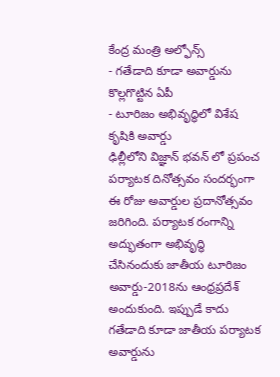కేంద్ర మంత్రి అల్ఫోన్స్
- గతేడాది కూడా అవార్డును కొల్లగొట్టిన ఏపీ
- టూరిజం అభివృద్ధిలో విశేష కృషికి అవార్డు
ఢిల్లీలోని విజ్ఞాన్ భవన్ లో ప్రపంచ పర్యాటక దినోత్సవం సందర్భంగా ఈ రోజు అవార్డుల ప్రదానోత్సవం జరిగింది. పర్యాటక రంగాన్ని అద్భుతంగా అభివృద్ధి చేసినందుకు జాతీయ టూరిజం అవార్డు-2018ను ఆంధ్రప్రదేశ్ అందుకుంది. ఇప్పుడే కాదు గతేడాది కూడా జాతీయ పర్యాటక అవార్డును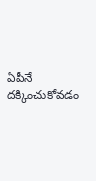ఏపీనే దక్కించుకోవడం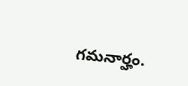గమనార్హం.